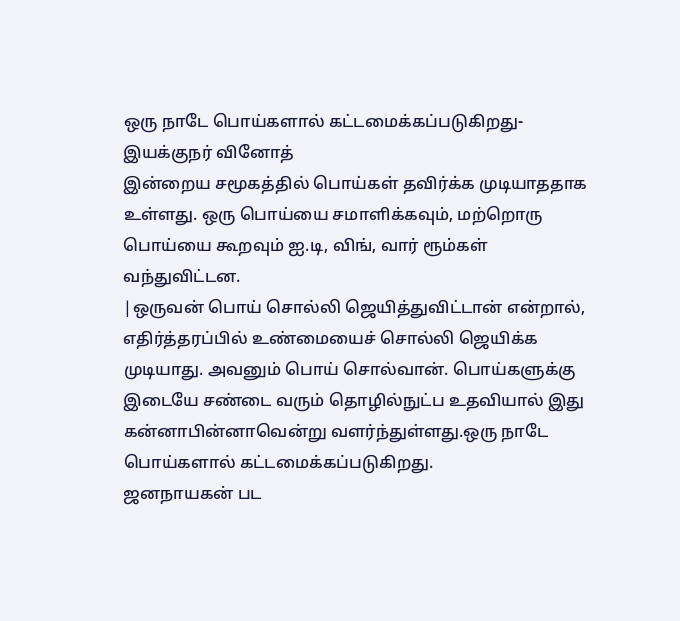ஒரு நாடே பொய்களால் கட்டமைக்கப்படுகிறது-இயக்குநர் வினோத்
இன்றைய சமூகத்தில் பொய்கள் தவிர்க்க முடியாததாக உள்ளது. ஒரு பொய்யை சமாளிக்கவும், மற்றொரு பொய்யை கூறவும் ஐ.டி, விங், வார் ரூம்கள் வந்துவிட்டன.
|ஒருவன் பொய் சொல்லி ஜெயித்துவிட்டான் என்றால், எதிர்த்தரப்பில் உண்மையைச் சொல்லி ஜெயிக்க முடியாது. அவனும் பொய் சொல்வான். பொய்களுக்கு இடையே சண்டை வரும் தொழில்நுட்ப உதவியால் இது கன்னாபின்னாவென்று வளர்ந்துள்ளது.ஒரு நாடே பொய்களால் கட்டமைக்கப்படுகிறது.
ஜனநாயகன் பட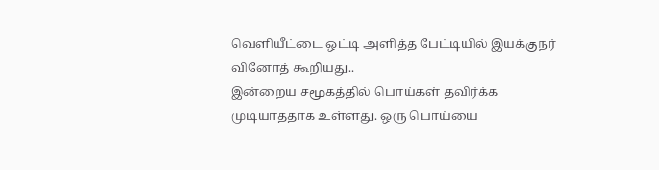வெளியீட்டை ஒட்டி அளித்த பேட்டியில் இயக்குநர் வினோத் கூறியது..
இன்றைய சமூகத்தில் பொய்கள் தவிர்க்க முடியாததாக உள்ளது. ஒரு பொய்யை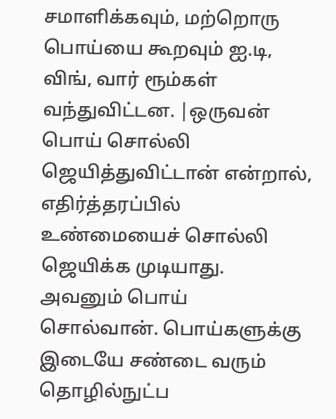சமாளிக்கவும், மற்றொரு பொய்யை கூறவும் ஐ.டி, விங், வார் ரூம்கள் வந்துவிட்டன. |ஒருவன் பொய் சொல்லி ஜெயித்துவிட்டான் என்றால், எதிர்த்தரப்பில் உண்மையைச் சொல்லி ஜெயிக்க முடியாது. அவனும் பொய் சொல்வான். பொய்களுக்கு இடையே சண்டை வரும் தொழில்நுட்ப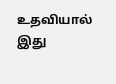உதவியால் இது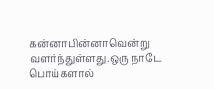கன்னாபின்னாவென்று வளர்ந்துள்ளது.ஒரு நாடே பொய்களால்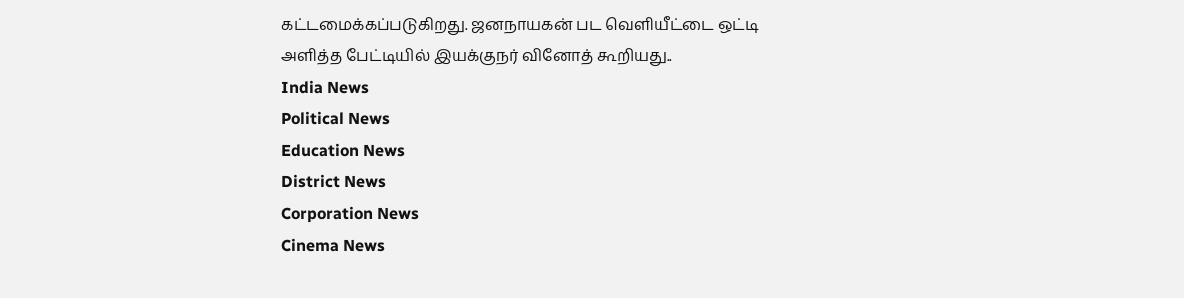கட்டமைக்கப்படுகிறது. ஜனநாயகன் பட வெளியீட்டை ஒட்டி அளித்த பேட்டியில் இயக்குநர் வினோத் கூறியது..
India News
Political News
Education News
District News
Corporation News
Cinema News